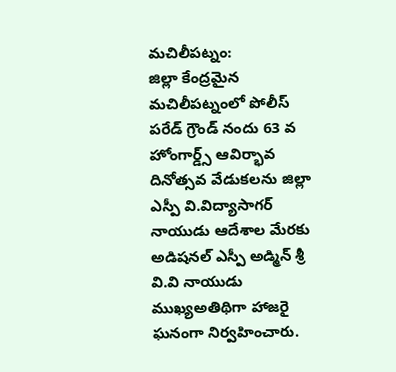మచిలీపట్నం:
జిల్లా కేంద్రమైన మచిలీపట్నంలో పోలీస్ పరేడ్ గ్రౌండ్ నందు 63 వ హోంగార్డ్స్ ఆవిర్భావ దినోత్సవ వేడుకలను జిల్లా ఎస్పీ వి.విద్యాసాగర్ నాయుడు ఆదేశాల మేరకు అడిషనల్ ఎస్పీ అడ్మిన్ శ్రీ వి.వి నాయుడు ముఖ్యఅతిథిగా హాజరై ఘనంగా నిర్వహించారు.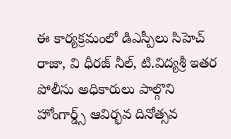ఈ కార్యక్రమంలో డిఎస్పీలు సిహెచ్ రాజా, వి ధీరజ్ నీల్, టి.విద్యశ్రీ ఇతర పోలీసు అధికారులు పాల్గొని హోంగార్డ్స్ ఆవిర్భవ దినోత్సవ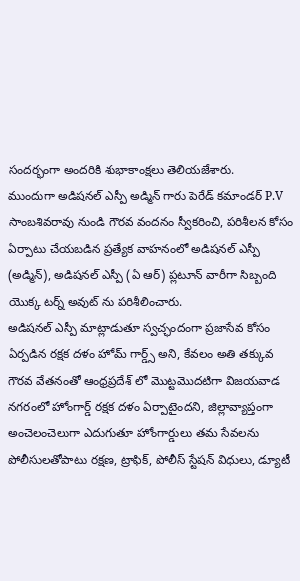సందర్భంగా అందరికి శుభాకాంక్షలు తెలియజేశారు.
ముందుగా అడిషనల్ ఎస్పీ అడ్మిన్ గారు పెరేడ్ కమాండర్ P.V సాంబశివరావు నుండి గౌరవ వందనం స్వీకరించి, పరిశీలన కోసం ఏర్పాటు చేయబడిన ప్రత్యేక వాహనంలో అడిషనల్ ఎస్పీ (అడ్మిన్), అడిషనల్ ఎస్పీ (ఏ ఆర్) ప్లటూన్ వారీగా సిబ్బంది యొక్క టర్న్ అవుట్ ను పరిశీలించారు.
అడిషనల్ ఎస్పీ మాట్లాడుతూ స్వచ్ఛందంగా ప్రజాసేవ కోసం ఏర్పడిన రక్షక దళం హోమ్ గార్డ్స్ అని, కేవలం అతి తక్కువ గౌరవ వేతనంతో ఆంధ్రప్రదేశ్ లో మొట్టమొదటిగా విజయవాడ నగరంలో హోంగార్డ్ రక్షక దళం ఏర్పాటైందని, జిల్లావ్యాప్తంగా అంచెలంచెలుగా ఎదుగుతూ హోంగార్డులు తమ సేవలను పోలీసులతోపాటు రక్షణ, ట్రాఫిక్, పోలీస్ స్టేషన్ విధులు, డ్యూటీ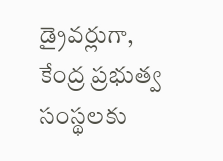డ్రైవర్లుగా, కేంద్ర ప్రభుత్వ సంస్థలకు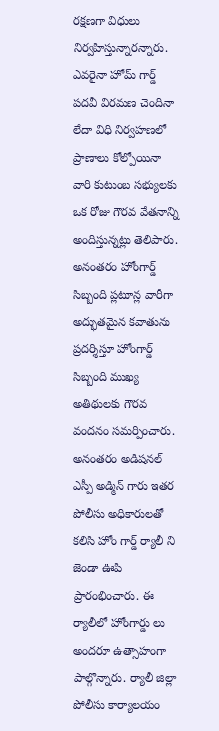రక్షణగా విధులు నిర్వహిస్తున్నారన్నారు.
ఎవరైనా హోమ్ గార్డ్ పదవీ విరమణ చెందినా లేదా విధి నిర్వహణలో ప్రాణాలు కోల్పోయినా వారి కుటుంబ సభ్యులకు ఒక రోజు గౌరవ వేతనాన్ని అందిస్తున్నట్లు తెలిపారు.
అనంతరం హోంగార్డ్ సిబ్బంది ప్లటూన్ల వారీగా అద్భుతమైన కవాతును ప్రదర్శిస్తూ హోంగార్డ్ సిబ్బంది ముఖ్య అతిథులకు గౌరవ వందనం సమర్పించారు.
అనంతరం అడిషనల్ ఎస్పీ అడ్మిన్ గారు ఇతర పోలీసు అధికారులతో కలిసి హోం గార్డ్ ర్యాలీ ని జెండా ఊపి ప్రారంభించారు. ఈ ర్యాలీలో హోంగార్డు లు అందరూ ఉత్సాహంగా పాల్గొన్నారు. ర్యాలీ జిల్లా పోలీసు కార్యాలయం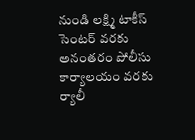నుండి లక్ష్మి టాకీస్ సెంటర్ వరకు అనంతరం పోలీసు కార్యాలయం వరకు ర్యాలీ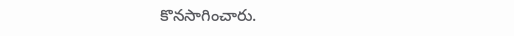కొనసాగించారు.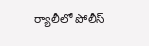ర్యాలీలో పోలీస్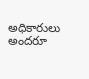అధికారులు అందరూ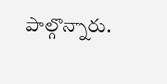పాల్గొన్నారు.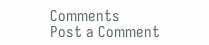Comments
Post a Comment